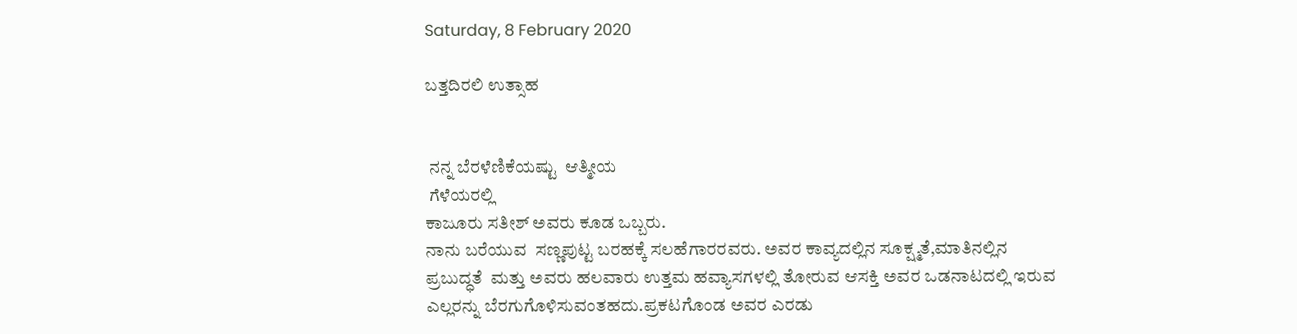Saturday, 8 February 2020

ಬತ್ತದಿರಲಿ ಉತ್ಸಾಹ


 ನನ್ನ ಬೆರಳೆಣಿಕೆಯಷ್ಟು  ಆತ್ಮೀಯ
 ಗೆಳೆಯರಲ್ಲಿ
ಕಾಜೂರು ಸತೀಶ್ ಅವರು ಕೂಡ ಒಬ್ಬರು.
ನಾನು ಬರೆಯುವ  ಸಣ್ಣಪುಟ್ಟ ಬರಹಕ್ಕೆ ಸಲಹೆಗಾರರವರು. ಅವರ ಕಾವ್ಯದಲ್ಲಿನ ಸೂಕ್ಷ್ಮತೆ,ಮಾತಿನಲ್ಲಿನ ಪ್ರಬುದ್ಧತೆ  ಮತ್ತು ಅವರು ಹಲವಾರು ಉತ್ತಮ ಹವ್ಯಾಸಗಳಲ್ಲಿ ತೋರುವ ಆಸಕ್ತಿ ಅವರ ಒಡನಾಟದಲ್ಲಿ ಇರುವ ಎಲ್ಲರನ್ನು ಬೆರಗುಗೊಳಿಸುವಂತಹದು.ಪ್ರಕಟಗೊಂಡ ಅವರ ಎರಡು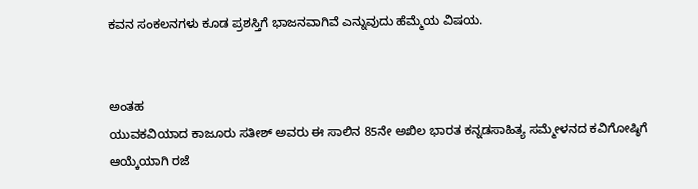ಕವನ ಸಂಕಲನಗಳು ಕೂಡ ಪ್ರಶಸ್ತಿಗೆ ಭಾಜನವಾಗಿವೆ ಎನ್ನುವುದು ಹೆಮ್ಮೆಯ ವಿಷಯ.


ಅಂತಹ
ಯುವಕವಿಯಾದ ಕಾಜೂರು ಸತೀಶ್ ಅವರು ಈ ಸಾಲಿನ 85ನೇ ಅಖಿಲ ಭಾರತ ಕನ್ನಡಸಾಹಿತ್ಯ ಸಮ್ಮೇಳನದ ಕವಿಗೋಷ್ಠಿಗೆ ಆಯ್ಕೆಯಾಗಿ ರಜೆ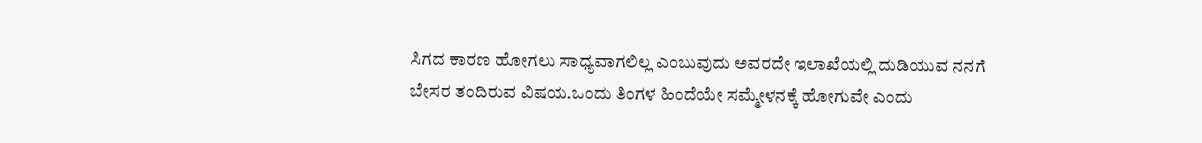ಸಿಗದ ಕಾರಣ ಹೋಗಲು ಸಾಧ್ಯವಾಗಲಿಲ್ಲ ಎಂಬುವುದು ಅವರದೇ ಇಲಾಖೆಯಲ್ಲಿ ದುಡಿಯುವ ನನಗೆ ಬೇಸರ ತಂದಿರುವ ವಿಷಯ.ಒಂದು ತಿಂಗಳ ಹಿಂದೆಯೇ ಸಮ್ಮೇಳನಕ್ಕೆ ಹೋಗುವೇ ಎಂದು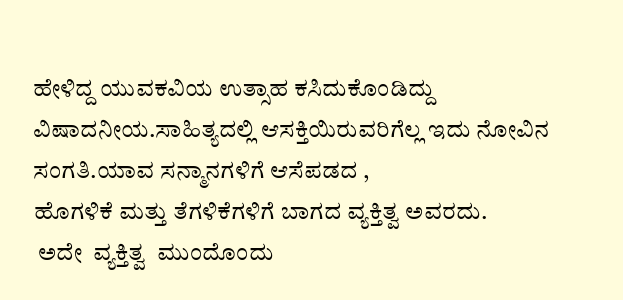ಹೇಳಿದ್ದ ಯುವಕವಿಯ ಉತ್ಸಾಹ ಕಸಿದುಕೊಂಡಿದ್ದು ವಿಷಾದನೀಯ.ಸಾಹಿತ್ಯದಲ್ಲಿ ಆಸಕ್ತಿಯಿರುವರಿಗೆಲ್ಲ ಇದು ನೋವಿನ ಸಂಗತಿ.ಯಾವ ಸನ್ಮಾನಗಳಿಗೆ ಆಸೆಪಡದ ,
ಹೊಗಳಿಕೆ ಮತ್ತು ತೆಗಳಿಕೆಗಳಿಗೆ ಬಾಗದ ವ್ಯಕ್ತಿತ್ವ ಅವರದು.
 ಅದೇ  ವ್ಯಕ್ತಿತ್ವ  ಮುಂದೊಂದು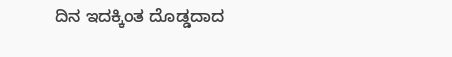ದಿನ ಇದಕ್ಕಿಂತ ದೊಡ್ಡದಾದ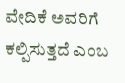ವೇದಿಕೆ ಅವರಿಗೆ ಕಲ್ಪಿಸುತ್ತದೆ ಎಂಬ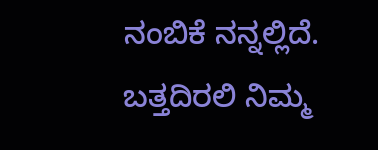ನಂಬಿಕೆ ನನ್ನಲ್ಲಿದೆ. ಬತ್ತದಿರಲಿ ನಿಮ್ಮ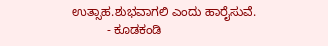ಉತ್ಸಾಹ.ಶುಭವಾಗಲಿ ಎಂದು ಹಾರೈಸುವೆ.
          - ಕೂಡಕಂಡಿ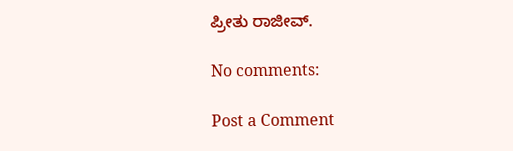ಪ್ರೀತು ರಾಜೀವ್.

No comments:

Post a Comment